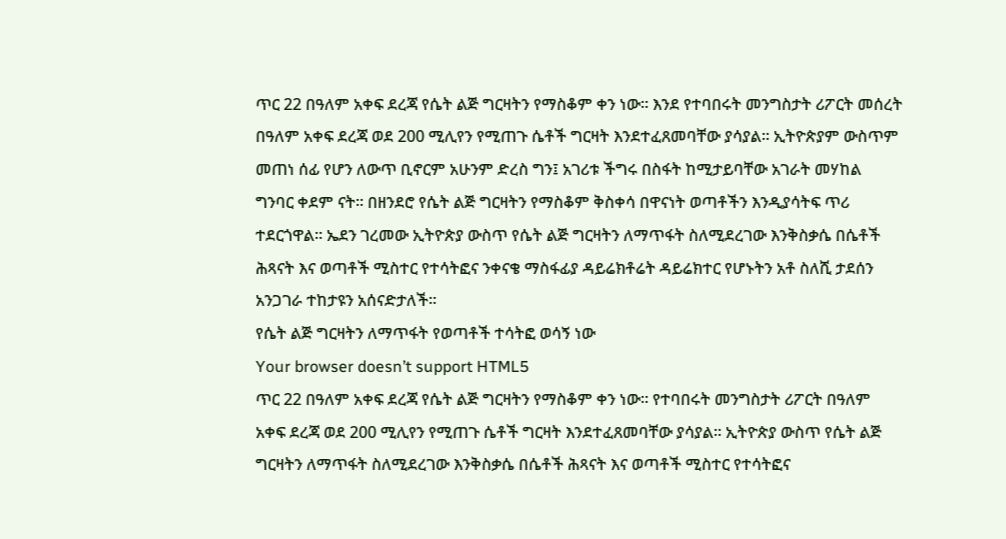ጥር 22 በዓለም አቀፍ ደረጃ የሴት ልጅ ግርዛትን የማስቆም ቀን ነው፡፡ እንደ የተባበሩት መንግስታት ሪፖርት መሰረት በዓለም አቀፍ ደረጃ ወደ 200 ሚሊየን የሚጠጉ ሴቶች ግርዛት እንደተፈጸመባቸው ያሳያል፡፡ ኢትዮጵያም ውስጥም መጠነ ሰፊ የሆን ለውጥ ቢኖርም አሁንም ድረስ ግን፤ አገሪቱ ችግሩ በስፋት ከሚታይባቸው አገራት መሃከል ግንባር ቀደም ናት፡፡ በዘንደሮ የሴት ልጅ ግርዛትን የማስቆም ቅስቀሳ በዋናነት ወጣቶችን እንዲያሳትፍ ጥሪ ተደርጎዋል፡፡ ኤደን ገረመው ኢትዮጵያ ውስጥ የሴት ልጅ ግርዛትን ለማጥፋት ስለሚደረገው እንቅስቃሴ በሴቶች ሕጻናት እና ወጣቶች ሚስተር የተሳትፎና ንቀናቄ ማስፋፊያ ዳይሬክቶሬት ዳይሬክተር የሆኑትን አቶ ስለሺ ታደሰን አንጋገራ ተከታዩን አሰናድታለች፡፡
የሴት ልጅ ግርዛትን ለማጥፋት የወጣቶች ተሳትፎ ወሳኝ ነው
Your browser doesn’t support HTML5
ጥር 22 በዓለም አቀፍ ደረጃ የሴት ልጅ ግርዛትን የማስቆም ቀን ነው፡፡ የተባበሩት መንግስታት ሪፖርት በዓለም አቀፍ ደረጃ ወደ 200 ሚሊየን የሚጠጉ ሴቶች ግርዛት እንደተፈጸመባቸው ያሳያል፡፡ ኢትዮጵያ ውስጥ የሴት ልጅ ግርዛትን ለማጥፋት ስለሚደረገው እንቅስቃሴ በሴቶች ሕጻናት እና ወጣቶች ሚስተር የተሳትፎና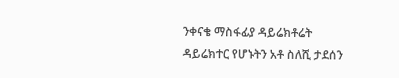ንቀናቄ ማስፋፊያ ዳይሬክቶሬት ዳይሬክተር የሆኑትን አቶ ስለሺ ታደሰን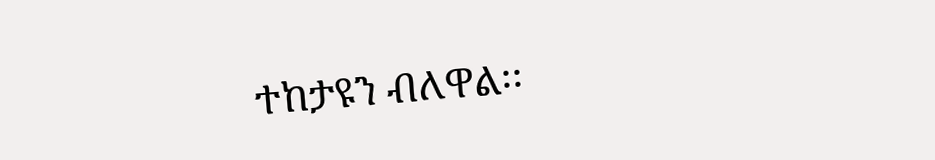ተከታዩን ብለዋል፡፡